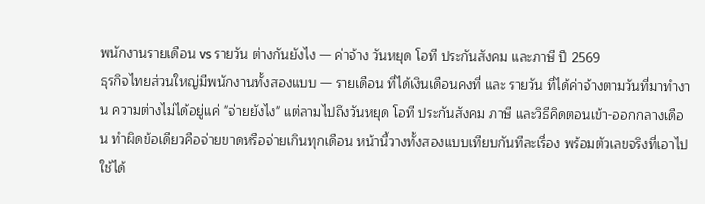พนักงานรายเดือน vs รายวัน ต่างกันยังไง — ค่าจ้าง วันหยุด โอที ประกันสังคม และภาษี ปี 2569
ธุรกิจไทยส่วนใหญ่มีพนักงานทั้งสองแบบ — รายเดือน ที่ได้เงินเดือนคงที่ และ รายวัน ที่ได้ค่าจ้างตามวันที่มาทำงาน ความต่างไม่ได้อยู่แค่ "จ่ายยังไง" แต่ลามไปถึงวันหยุด โอที ประกันสังคม ภาษี และวิธีคิดตอนเข้า-ออกกลางเดือน ทำผิดข้อเดียวคือจ่ายขาดหรือจ่ายเกินทุกเดือน หน้านี้วางทั้งสองแบบเทียบกันทีละเรื่อง พร้อมตัวเลขจริงที่เอาไปใช้ได้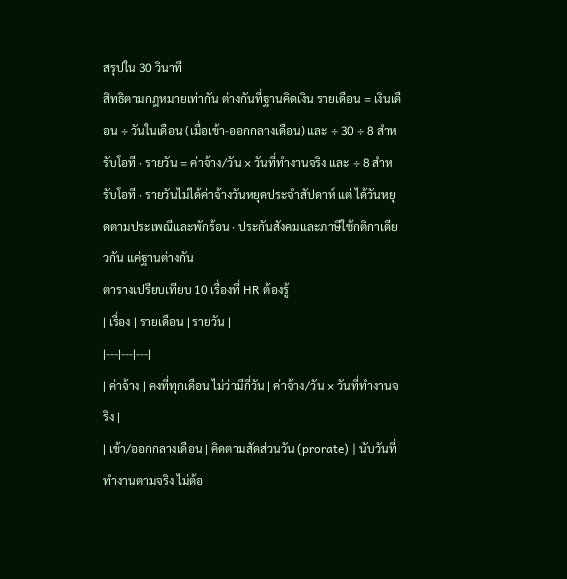สรุปใน 30 วินาที
สิทธิตามกฎหมายเท่ากัน ต่างกันที่ฐานคิดเงิน รายเดือน = เงินเดือน ÷ วันในเดือน (เมื่อเข้า-ออกกลางเดือน) และ ÷ 30 ÷ 8 สำหรับโอที · รายวัน = ค่าจ้าง/วัน × วันที่ทำงานจริง และ ÷ 8 สำหรับโอที · รายวันไม่ได้ค่าจ้างวันหยุดประจำสัปดาห์ แต่ ได้วันหยุดตามประเพณีและพักร้อน · ประกันสังคมและภาษีใช้กติกาเดียวกัน แค่ฐานต่างกัน
ตารางเปรียบเทียบ 10 เรื่องที่ HR ต้องรู้
| เรื่อง | รายเดือน | รายวัน |
|---|---|---|
| ค่าจ้าง | คงที่ทุกเดือน ไม่ว่ามีกี่วัน | ค่าจ้าง/วัน × วันที่ทำงานจริง |
| เข้า/ออกกลางเดือน | คิดตามสัดส่วนวัน (prorate) | นับวันที่ทำงานตามจริง ไม่ต้อ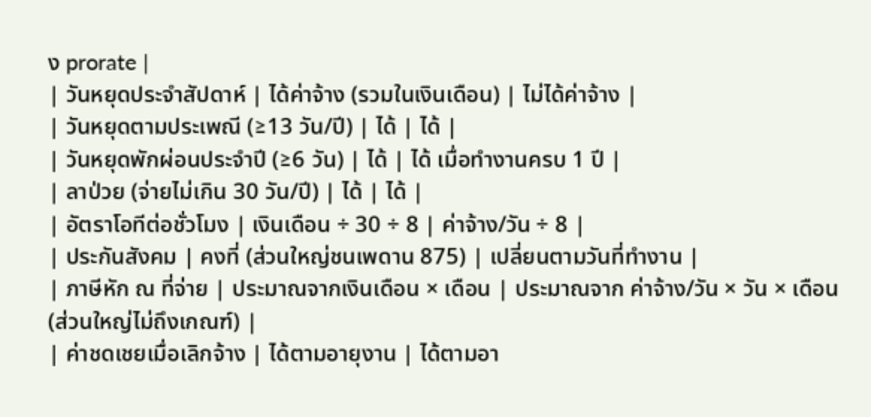ง prorate |
| วันหยุดประจำสัปดาห์ | ได้ค่าจ้าง (รวมในเงินเดือน) | ไม่ได้ค่าจ้าง |
| วันหยุดตามประเพณี (≥13 วัน/ปี) | ได้ | ได้ |
| วันหยุดพักผ่อนประจำปี (≥6 วัน) | ได้ | ได้ เมื่อทำงานครบ 1 ปี |
| ลาป่วย (จ่ายไม่เกิน 30 วัน/ปี) | ได้ | ได้ |
| อัตราโอทีต่อชั่วโมง | เงินเดือน ÷ 30 ÷ 8 | ค่าจ้าง/วัน ÷ 8 |
| ประกันสังคม | คงที่ (ส่วนใหญ่ชนเพดาน 875) | เปลี่ยนตามวันที่ทำงาน |
| ภาษีหัก ณ ที่จ่าย | ประมาณจากเงินเดือน × เดือน | ประมาณจาก ค่าจ้าง/วัน × วัน × เดือน (ส่วนใหญ่ไม่ถึงเกณฑ์) |
| ค่าชดเชยเมื่อเลิกจ้าง | ได้ตามอายุงาน | ได้ตามอา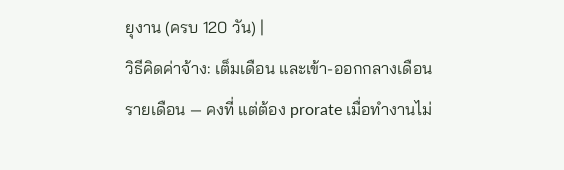ยุงาน (ครบ 120 วัน) |
วิธีคิดค่าจ้าง: เต็มเดือน และเข้า-ออกกลางเดือน
รายเดือน — คงที่ แต่ต้อง prorate เมื่อทำงานไม่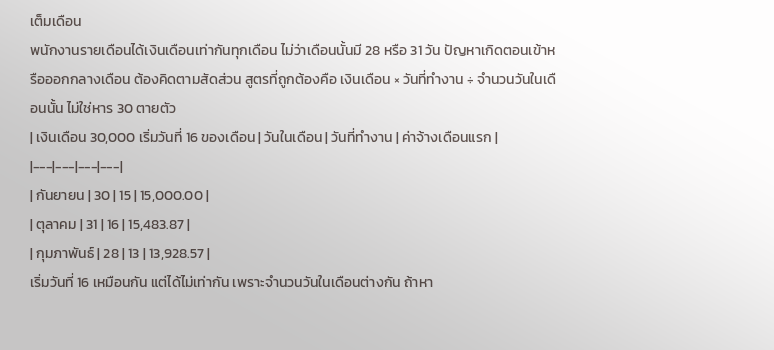เต็มเดือน
พนักงานรายเดือนได้เงินเดือนเท่ากันทุกเดือน ไม่ว่าเดือนนั้นมี 28 หรือ 31 วัน ปัญหาเกิดตอนเข้าหรือออกกลางเดือน ต้องคิดตามสัดส่วน สูตรที่ถูกต้องคือ เงินเดือน × วันที่ทำงาน ÷ จำนวนวันในเดือนนั้น ไม่ใช่หาร 30 ตายตัว
| เงินเดือน 30,000 เริ่มวันที่ 16 ของเดือน | วันในเดือน | วันที่ทำงาน | ค่าจ้างเดือนแรก |
|---|---|---|---|
| กันยายน | 30 | 15 | 15,000.00 |
| ตุลาคม | 31 | 16 | 15,483.87 |
| กุมภาพันธ์ | 28 | 13 | 13,928.57 |
เริ่มวันที่ 16 เหมือนกัน แต่ได้ไม่เท่ากัน เพราะจำนวนวันในเดือนต่างกัน ถ้าหา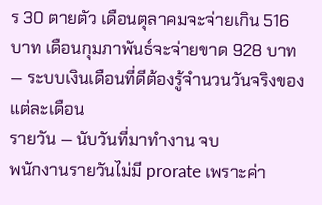ร 30 ตายตัว เดือนตุลาคมจะจ่ายเกิน 516 บาท เดือนกุมภาพันธ์จะจ่ายขาด 928 บาท — ระบบเงินเดือนที่ดีต้องรู้จำนวนวันจริงของแต่ละเดือน
รายวัน — นับวันที่มาทำงาน จบ
พนักงานรายวันไม่มี prorate เพราะค่า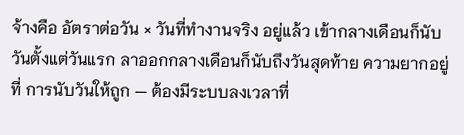จ้างคือ อัตราต่อวัน × วันที่ทำงานจริง อยู่แล้ว เข้ากลางเดือนก็นับวันตั้งแต่วันแรก ลาออกกลางเดือนก็นับถึงวันสุดท้าย ความยากอยู่ที่ การนับวันให้ถูก — ต้องมีระบบลงเวลาที่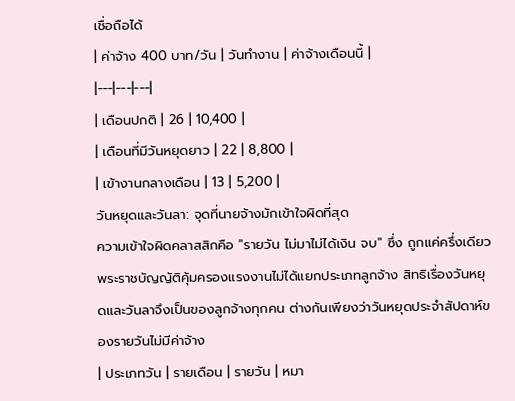เชื่อถือได้
| ค่าจ้าง 400 บาท/วัน | วันทำงาน | ค่าจ้างเดือนนี้ |
|---|---|---|
| เดือนปกติ | 26 | 10,400 |
| เดือนที่มีวันหยุดยาว | 22 | 8,800 |
| เข้างานกลางเดือน | 13 | 5,200 |
วันหยุดและวันลา: จุดที่นายจ้างมักเข้าใจผิดที่สุด
ความเข้าใจผิดคลาสสิกคือ "รายวัน ไม่มาไม่ได้เงิน จบ" ซึ่ง ถูกแค่ครึ่งเดียว พระราชบัญญัติคุ้มครองแรงงานไม่ได้แยกประเภทลูกจ้าง สิทธิเรื่องวันหยุดและวันลาจึงเป็นของลูกจ้างทุกคน ต่างกันเพียงว่าวันหยุดประจำสัปดาห์ของรายวันไม่มีค่าจ้าง
| ประเภทวัน | รายเดือน | รายวัน | หมา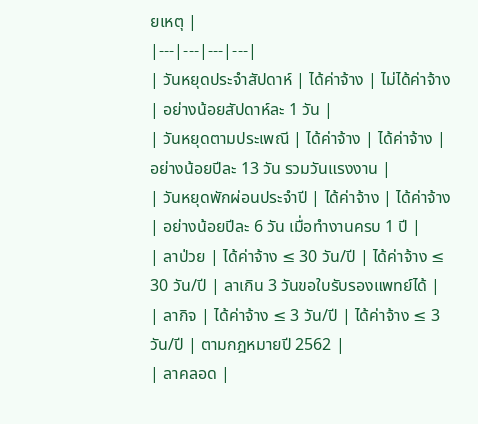ยเหตุ |
|---|---|---|---|
| วันหยุดประจำสัปดาห์ | ได้ค่าจ้าง | ไม่ได้ค่าจ้าง | อย่างน้อยสัปดาห์ละ 1 วัน |
| วันหยุดตามประเพณี | ได้ค่าจ้าง | ได้ค่าจ้าง | อย่างน้อยปีละ 13 วัน รวมวันแรงงาน |
| วันหยุดพักผ่อนประจำปี | ได้ค่าจ้าง | ได้ค่าจ้าง | อย่างน้อยปีละ 6 วัน เมื่อทำงานครบ 1 ปี |
| ลาป่วย | ได้ค่าจ้าง ≤ 30 วัน/ปี | ได้ค่าจ้าง ≤ 30 วัน/ปี | ลาเกิน 3 วันขอใบรับรองแพทย์ได้ |
| ลากิจ | ได้ค่าจ้าง ≤ 3 วัน/ปี | ได้ค่าจ้าง ≤ 3 วัน/ปี | ตามกฎหมายปี 2562 |
| ลาคลอด |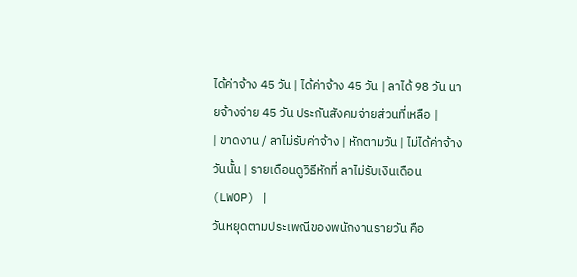ได้ค่าจ้าง 45 วัน | ได้ค่าจ้าง 45 วัน | ลาได้ 98 วัน นายจ้างจ่าย 45 วัน ประกันสังคมจ่ายส่วนที่เหลือ |
| ขาดงาน / ลาไม่รับค่าจ้าง | หักตามวัน | ไม่ได้ค่าจ้างวันนั้น | รายเดือนดูวิธีหักที่ ลาไม่รับเงินเดือน (LWOP) |
วันหยุดตามประเพณีของพนักงานรายวัน คือ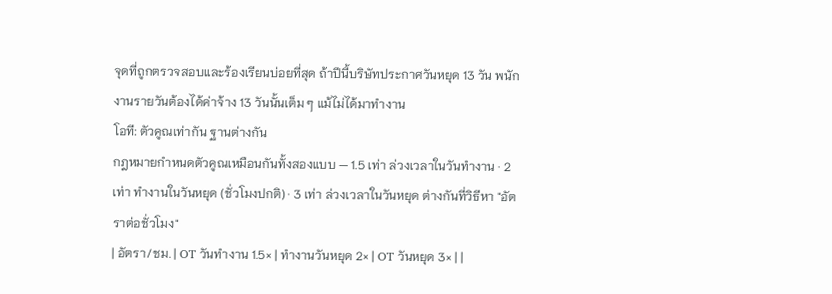จุดที่ถูกตรวจสอบและร้องเรียนบ่อยที่สุด ถ้าปีนี้บริษัทประกาศวันหยุด 13 วัน พนักงานรายวันต้องได้ค่าจ้าง 13 วันนั้นเต็ม ๆ แม้ไม่ได้มาทำงาน
โอที: ตัวคูณเท่ากัน ฐานต่างกัน
กฎหมายกำหนดตัวคูณเหมือนกันทั้งสองแบบ — 1.5 เท่า ล่วงเวลาในวันทำงาน · 2 เท่า ทำงานในวันหยุด (ชั่วโมงปกติ) · 3 เท่า ล่วงเวลาในวันหยุด ต่างกันที่วิธีหา "อัตราต่อชั่วโมง"
| อัตรา/ชม. | OT วันทำงาน 1.5× | ทำงานวันหยุด 2× | OT วันหยุด 3× | |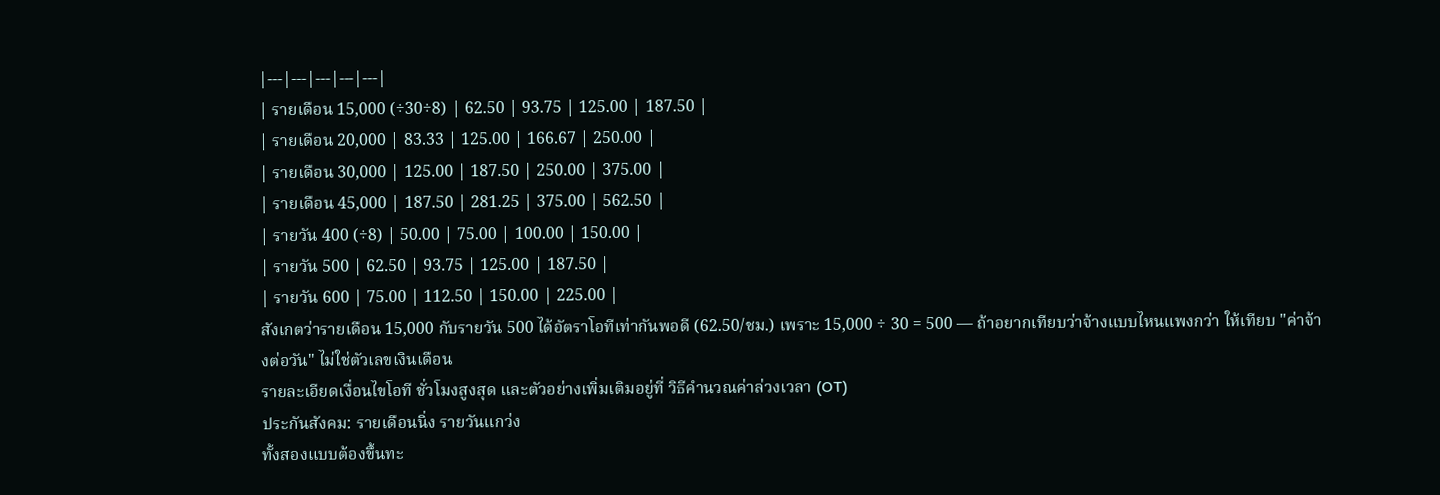|---|---|---|---|---|
| รายเดือน 15,000 (÷30÷8) | 62.50 | 93.75 | 125.00 | 187.50 |
| รายเดือน 20,000 | 83.33 | 125.00 | 166.67 | 250.00 |
| รายเดือน 30,000 | 125.00 | 187.50 | 250.00 | 375.00 |
| รายเดือน 45,000 | 187.50 | 281.25 | 375.00 | 562.50 |
| รายวัน 400 (÷8) | 50.00 | 75.00 | 100.00 | 150.00 |
| รายวัน 500 | 62.50 | 93.75 | 125.00 | 187.50 |
| รายวัน 600 | 75.00 | 112.50 | 150.00 | 225.00 |
สังเกตว่ารายเดือน 15,000 กับรายวัน 500 ได้อัตราโอทีเท่ากันพอดี (62.50/ชม.) เพราะ 15,000 ÷ 30 = 500 — ถ้าอยากเทียบว่าจ้างแบบไหนแพงกว่า ให้เทียบ "ค่าจ้างต่อวัน" ไม่ใช่ตัวเลขเงินเดือน
รายละเอียดเงื่อนไขโอที ชั่วโมงสูงสุด และตัวอย่างเพิ่มเติมอยู่ที่ วิธีคำนวณค่าล่วงเวลา (OT)
ประกันสังคม: รายเดือนนิ่ง รายวันแกว่ง
ทั้งสองแบบต้องขึ้นทะ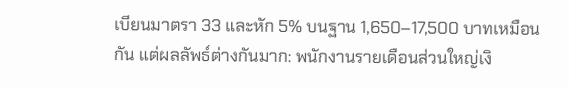เบียนมาตรา 33 และหัก 5% บนฐาน 1,650–17,500 บาทเหมือนกัน แต่ผลลัพธ์ต่างกันมาก: พนักงานรายเดือนส่วนใหญ่เงิ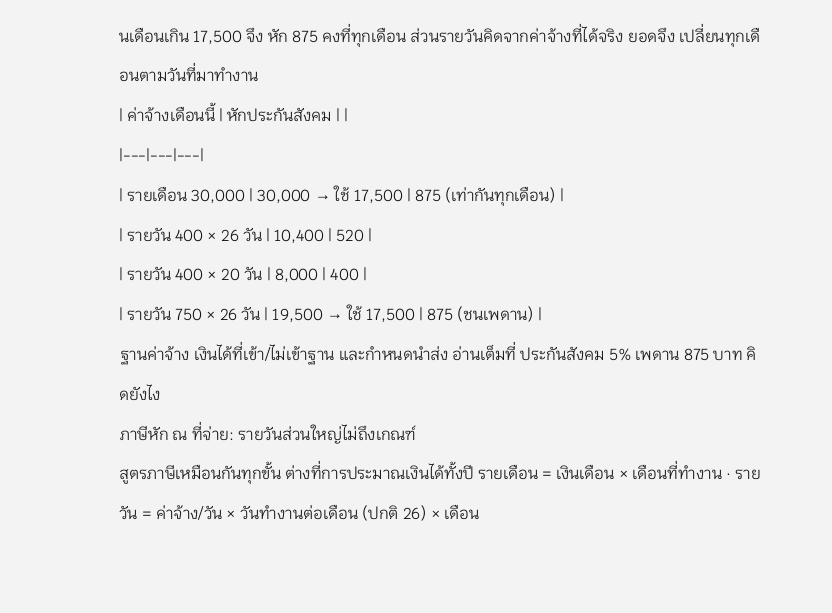นเดือนเกิน 17,500 จึง หัก 875 คงที่ทุกเดือน ส่วนรายวันคิดจากค่าจ้างที่ได้จริง ยอดจึง เปลี่ยนทุกเดือนตามวันที่มาทำงาน
| ค่าจ้างเดือนนี้ | หักประกันสังคม | |
|---|---|---|
| รายเดือน 30,000 | 30,000 → ใช้ 17,500 | 875 (เท่ากันทุกเดือน) |
| รายวัน 400 × 26 วัน | 10,400 | 520 |
| รายวัน 400 × 20 วัน | 8,000 | 400 |
| รายวัน 750 × 26 วัน | 19,500 → ใช้ 17,500 | 875 (ชนเพดาน) |
ฐานค่าจ้าง เงินได้ที่เข้า/ไม่เข้าฐาน และกำหนดนำส่ง อ่านเต็มที่ ประกันสังคม 5% เพดาน 875 บาท คิดยังไง
ภาษีหัก ณ ที่จ่าย: รายวันส่วนใหญ่ไม่ถึงเกณฑ์
สูตรภาษีเหมือนกันทุกขั้น ต่างที่การประมาณเงินได้ทั้งปี รายเดือน = เงินเดือน × เดือนที่ทำงาน · รายวัน = ค่าจ้าง/วัน × วันทำงานต่อเดือน (ปกติ 26) × เดือน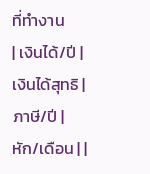ที่ทำงาน
| เงินได้/ปี | เงินได้สุทธิ | ภาษี/ปี | หัก/เดือน | |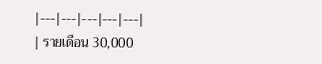|---|---|---|---|---|
| รายเดือน 30,000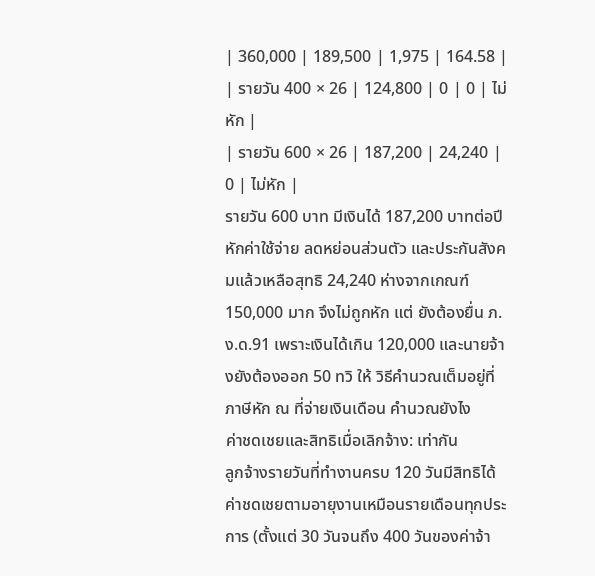| 360,000 | 189,500 | 1,975 | 164.58 |
| รายวัน 400 × 26 | 124,800 | 0 | 0 | ไม่หัก |
| รายวัน 600 × 26 | 187,200 | 24,240 | 0 | ไม่หัก |
รายวัน 600 บาท มีเงินได้ 187,200 บาทต่อปี หักค่าใช้จ่าย ลดหย่อนส่วนตัว และประกันสังคมแล้วเหลือสุทธิ 24,240 ห่างจากเกณฑ์ 150,000 มาก จึงไม่ถูกหัก แต่ ยังต้องยื่น ภ.ง.ด.91 เพราะเงินได้เกิน 120,000 และนายจ้างยังต้องออก 50 ทวิ ให้ วิธีคำนวณเต็มอยู่ที่ ภาษีหัก ณ ที่จ่ายเงินเดือน คำนวณยังไง
ค่าชดเชยและสิทธิเมื่อเลิกจ้าง: เท่ากัน
ลูกจ้างรายวันที่ทำงานครบ 120 วันมีสิทธิได้ค่าชดเชยตามอายุงานเหมือนรายเดือนทุกประการ (ตั้งแต่ 30 วันจนถึง 400 วันของค่าจ้า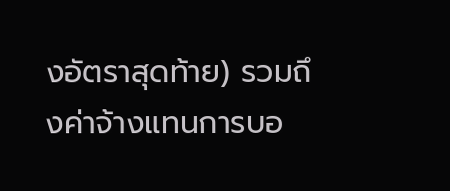งอัตราสุดท้าย) รวมถึงค่าจ้างแทนการบอ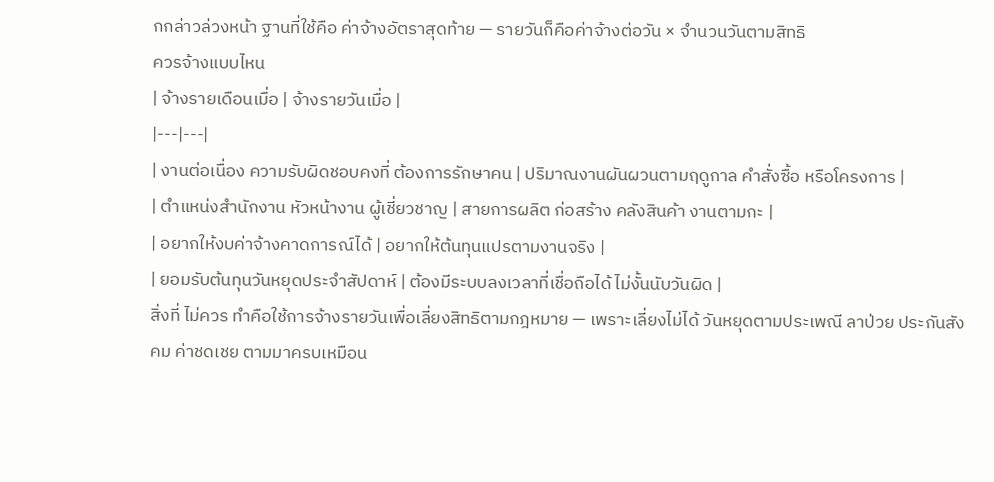กกล่าวล่วงหน้า ฐานที่ใช้คือ ค่าจ้างอัตราสุดท้าย — รายวันก็คือค่าจ้างต่อวัน × จำนวนวันตามสิทธิ
ควรจ้างแบบไหน
| จ้างรายเดือนเมื่อ | จ้างรายวันเมื่อ |
|---|---|
| งานต่อเนื่อง ความรับผิดชอบคงที่ ต้องการรักษาคน | ปริมาณงานผันผวนตามฤดูกาล คำสั่งซื้อ หรือโครงการ |
| ตำแหน่งสำนักงาน หัวหน้างาน ผู้เชี่ยวชาญ | สายการผลิต ก่อสร้าง คลังสินค้า งานตามกะ |
| อยากให้งบค่าจ้างคาดการณ์ได้ | อยากให้ต้นทุนแปรตามงานจริง |
| ยอมรับต้นทุนวันหยุดประจำสัปดาห์ | ต้องมีระบบลงเวลาที่เชื่อถือได้ ไม่งั้นนับวันผิด |
สิ่งที่ ไม่ควร ทำคือใช้การจ้างรายวันเพื่อเลี่ยงสิทธิตามกฎหมาย — เพราะเลี่ยงไม่ได้ วันหยุดตามประเพณี ลาป่วย ประกันสังคม ค่าชดเชย ตามมาครบเหมือน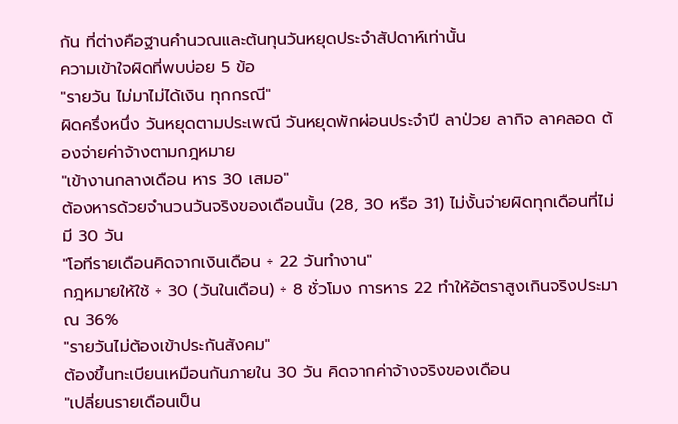กัน ที่ต่างคือฐานคำนวณและต้นทุนวันหยุดประจำสัปดาห์เท่านั้น
ความเข้าใจผิดที่พบบ่อย 5 ข้อ
"รายวัน ไม่มาไม่ได้เงิน ทุกกรณี"
ผิดครึ่งหนึ่ง วันหยุดตามประเพณี วันหยุดพักผ่อนประจำปี ลาป่วย ลากิจ ลาคลอด ต้องจ่ายค่าจ้างตามกฎหมาย
"เข้างานกลางเดือน หาร 30 เสมอ"
ต้องหารด้วยจำนวนวันจริงของเดือนนั้น (28, 30 หรือ 31) ไม่งั้นจ่ายผิดทุกเดือนที่ไม่มี 30 วัน
"โอทีรายเดือนคิดจากเงินเดือน ÷ 22 วันทำงาน"
กฎหมายให้ใช้ ÷ 30 (วันในเดือน) ÷ 8 ชั่วโมง การหาร 22 ทำให้อัตราสูงเกินจริงประมาณ 36%
"รายวันไม่ต้องเข้าประกันสังคม"
ต้องขึ้นทะเบียนเหมือนกันภายใน 30 วัน คิดจากค่าจ้างจริงของเดือน
"เปลี่ยนรายเดือนเป็น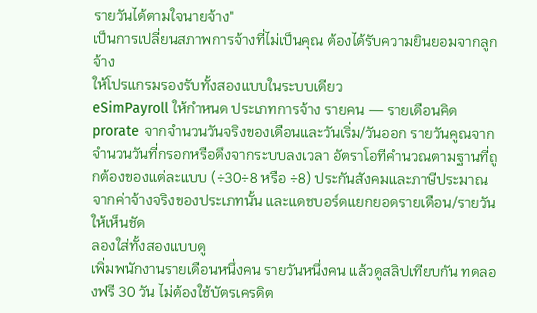รายวันได้ตามใจนายจ้าง"
เป็นการเปลี่ยนสภาพการจ้างที่ไม่เป็นคุณ ต้องได้รับความยินยอมจากลูกจ้าง
ให้โปรแกรมรองรับทั้งสองแบบในระบบเดียว
eSimPayroll ให้กำหนด ประเภทการจ้าง รายคน — รายเดือนคิด prorate จากจำนวนวันจริงของเดือนและวันเริ่ม/วันออก รายวันคูณจากจำนวนวันที่กรอกหรือดึงจากระบบลงเวลา อัตราโอทีคำนวณตามฐานที่ถูกต้องของแต่ละแบบ (÷30÷8 หรือ ÷8) ประกันสังคมและภาษีประมาณจากค่าจ้างจริงของประเภทนั้น และแดชบอร์ดแยกยอดรายเดือน/รายวันให้เห็นชัด
ลองใส่ทั้งสองแบบดู
เพิ่มพนักงานรายเดือนหนึ่งคน รายวันหนึ่งคน แล้วดูสลิปเทียบกัน ทดลองฟรี 30 วัน ไม่ต้องใช้บัตรเครดิต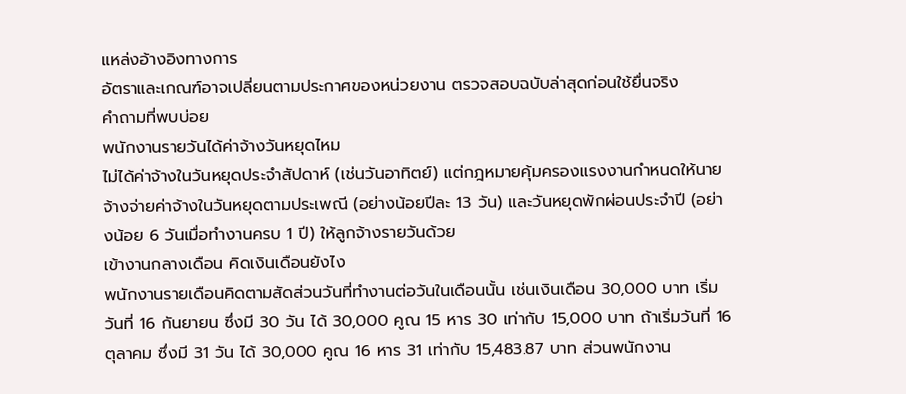แหล่งอ้างอิงทางการ
อัตราและเกณฑ์อาจเปลี่ยนตามประกาศของหน่วยงาน ตรวจสอบฉบับล่าสุดก่อนใช้ยื่นจริง
คำถามที่พบบ่อย
พนักงานรายวันได้ค่าจ้างวันหยุดไหม
ไม่ได้ค่าจ้างในวันหยุดประจำสัปดาห์ (เช่นวันอาทิตย์) แต่กฎหมายคุ้มครองแรงงานกำหนดให้นายจ้างจ่ายค่าจ้างในวันหยุดตามประเพณี (อย่างน้อยปีละ 13 วัน) และวันหยุดพักผ่อนประจำปี (อย่างน้อย 6 วันเมื่อทำงานครบ 1 ปี) ให้ลูกจ้างรายวันด้วย
เข้างานกลางเดือน คิดเงินเดือนยังไง
พนักงานรายเดือนคิดตามสัดส่วนวันที่ทำงานต่อวันในเดือนนั้น เช่นเงินเดือน 30,000 บาท เริ่มวันที่ 16 กันยายน ซึ่งมี 30 วัน ได้ 30,000 คูณ 15 หาร 30 เท่ากับ 15,000 บาท ถ้าเริ่มวันที่ 16 ตุลาคม ซึ่งมี 31 วัน ได้ 30,000 คูณ 16 หาร 31 เท่ากับ 15,483.87 บาท ส่วนพนักงาน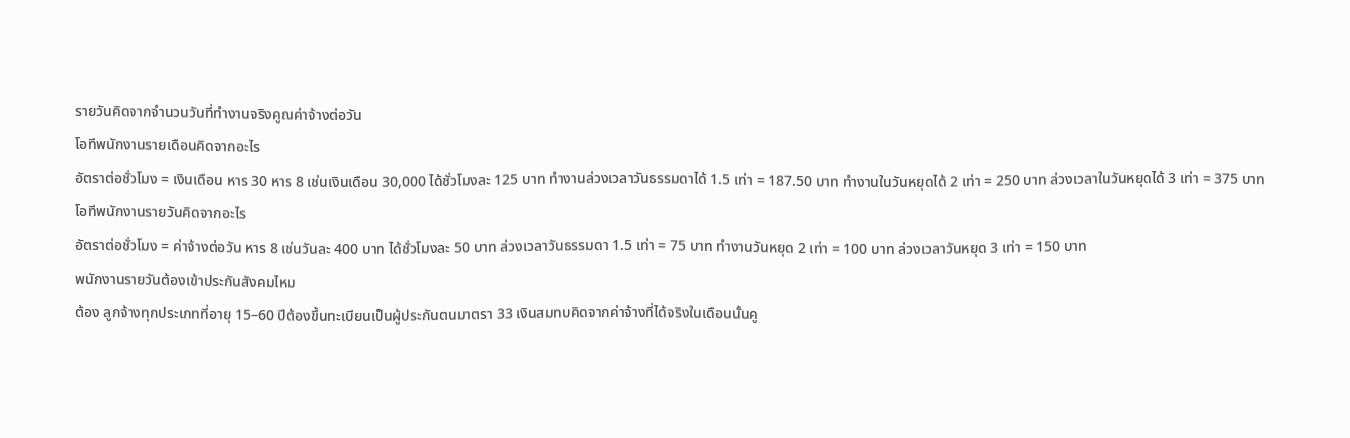รายวันคิดจากจำนวนวันที่ทำงานจริงคูณค่าจ้างต่อวัน
โอทีพนักงานรายเดือนคิดจากอะไร
อัตราต่อชั่วโมง = เงินเดือน หาร 30 หาร 8 เช่นเงินเดือน 30,000 ได้ชั่วโมงละ 125 บาท ทำงานล่วงเวลาวันธรรมดาได้ 1.5 เท่า = 187.50 บาท ทำงานในวันหยุดได้ 2 เท่า = 250 บาท ล่วงเวลาในวันหยุดได้ 3 เท่า = 375 บาท
โอทีพนักงานรายวันคิดจากอะไร
อัตราต่อชั่วโมง = ค่าจ้างต่อวัน หาร 8 เช่นวันละ 400 บาท ได้ชั่วโมงละ 50 บาท ล่วงเวลาวันธรรมดา 1.5 เท่า = 75 บาท ทำงานวันหยุด 2 เท่า = 100 บาท ล่วงเวลาวันหยุด 3 เท่า = 150 บาท
พนักงานรายวันต้องเข้าประกันสังคมไหม
ต้อง ลูกจ้างทุกประเภทที่อายุ 15–60 ปีต้องขึ้นทะเบียนเป็นผู้ประกันตนมาตรา 33 เงินสมทบคิดจากค่าจ้างที่ได้จริงในเดือนนั้นคู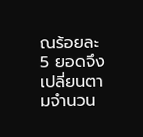ณร้อยละ 5 ยอดจึงเปลี่ยนตามจำนวน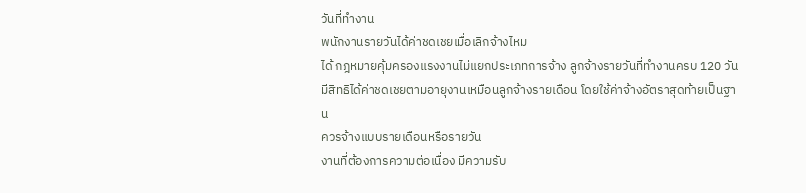วันที่ทำงาน
พนักงานรายวันได้ค่าชดเชยเมื่อเลิกจ้างไหม
ได้ กฎหมายคุ้มครองแรงงานไม่แยกประเภทการจ้าง ลูกจ้างรายวันที่ทำงานครบ 120 วันมีสิทธิได้ค่าชดเชยตามอายุงานเหมือนลูกจ้างรายเดือน โดยใช้ค่าจ้างอัตราสุดท้ายเป็นฐาน
ควรจ้างแบบรายเดือนหรือรายวัน
งานที่ต้องการความต่อเนื่อง มีความรับ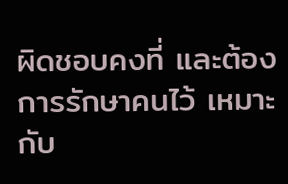ผิดชอบคงที่ และต้องการรักษาคนไว้ เหมาะกับ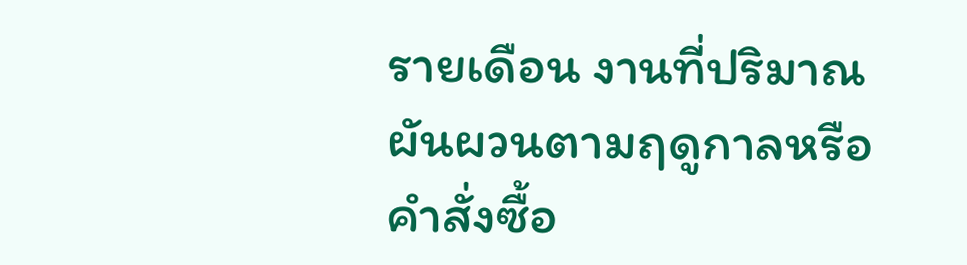รายเดือน งานที่ปริมาณผันผวนตามฤดูกาลหรือคำสั่งซื้อ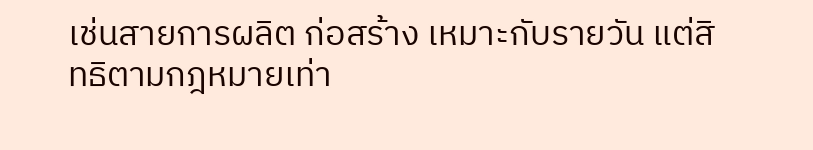เช่นสายการผลิต ก่อสร้าง เหมาะกับรายวัน แต่สิทธิตามกฎหมายเท่า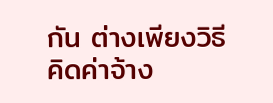กัน ต่างเพียงวิธีคิดค่าจ้าง